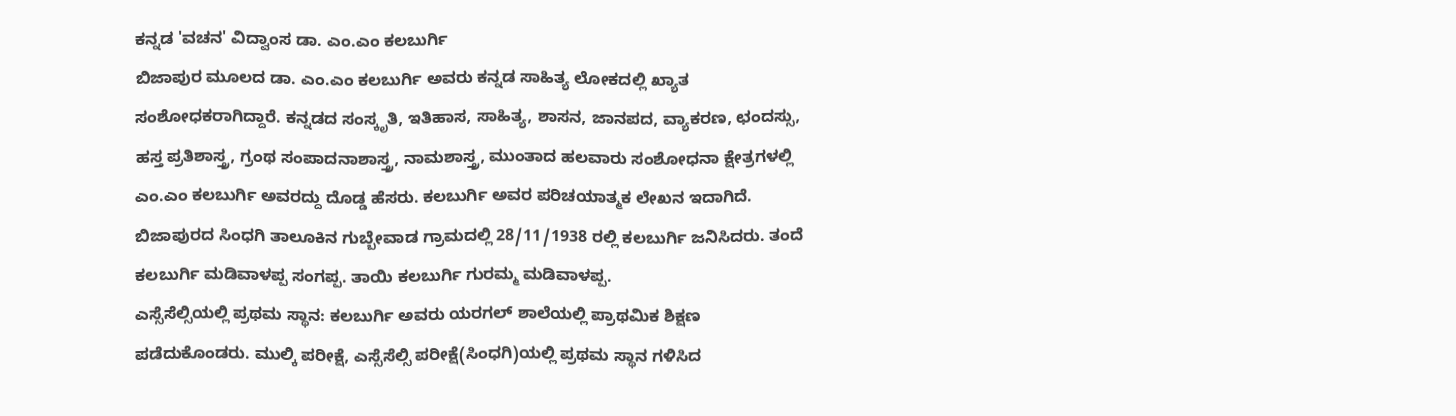ಕನ್ನಡ 'ವಚನ' ವಿದ್ವಾಂಸ ಡಾ. ಎಂ.ಎಂ ಕಲಬುರ್ಗಿ
ಬಿಜಾಪುರ ಮೂಲದ ಡಾ. ಎಂ.ಎಂ ಕಲಬುರ್ಗಿ ಅವರು ಕನ್ನಡ ಸಾಹಿತ್ಯ ಲೋಕದಲ್ಲಿ ಖ್ಯಾತ ಸಂಶೋಧಕರಾಗಿದ್ದಾರೆ. ಕನ್ನಡದ ಸಂಸ್ಕೃತಿ, ಇತಿಹಾಸ, ಸಾಹಿತ್ಯ, ಶಾಸನ, ಜಾನಪದ, ವ್ಯಾಕರಣ, ಛಂದಸ್ಸು, ಹಸ್ತ ಪ್ರತಿಶಾಸ್ತ್ರ, ಗ್ರಂಥ ಸಂಪಾದನಾಶಾಸ್ತ್ರ, ನಾಮಶಾಸ್ತ್ರ, ಮುಂತಾದ ಹಲವಾರು ಸಂಶೋಧನಾ ಕ್ಷೇತ್ರಗಳಲ್ಲಿ ಎಂ.ಎಂ ಕಲಬುರ್ಗಿ ಅವರದ್ದು ದೊಡ್ಡ ಹೆಸರು. ಕಲಬುರ್ಗಿ ಅವರ ಪರಿಚಯಾತ್ಮಕ ಲೇಖನ ಇದಾಗಿದೆ.
ಬಿಜಾಪುರದ ಸಿಂಧಗಿ ತಾಲೂಕಿನ ಗುಬ್ಬೇವಾಡ ಗ್ರಾಮದಲ್ಲಿ 28/11/1938 ರಲ್ಲಿ ಕಲಬುರ್ಗಿ ಜನಿಸಿದರು. ತಂದೆ ಕಲಬುರ್ಗಿ ಮಡಿವಾಳಪ್ಪ ಸಂಗಪ್ಪ. ತಾಯಿ ಕಲಬುರ್ಗಿ ಗುರಮ್ಮ ಮಡಿವಾಳಪ್ಪ.
ಎಸ್ಸೆಸೆಲ್ಸಿಯಲ್ಲಿ ಪ್ರಥಮ ಸ್ಥಾನ: ಕಲಬುರ್ಗಿ ಅವರು ಯರಗಲ್ ಶಾಲೆಯಲ್ಲಿ ಪ್ರಾಥಮಿಕ ಶಿಕ್ಷಣ ಪಡೆದುಕೊಂಡರು. ಮುಲ್ಕಿ ಪರೀಕ್ಷೆ, ಎಸ್ಸೆಸೆಲ್ಸಿ ಪರೀಕ್ಷೆ(ಸಿಂಧಗಿ)ಯಲ್ಲಿ ಪ್ರಥಮ ಸ್ಥಾನ ಗಳಿಸಿದ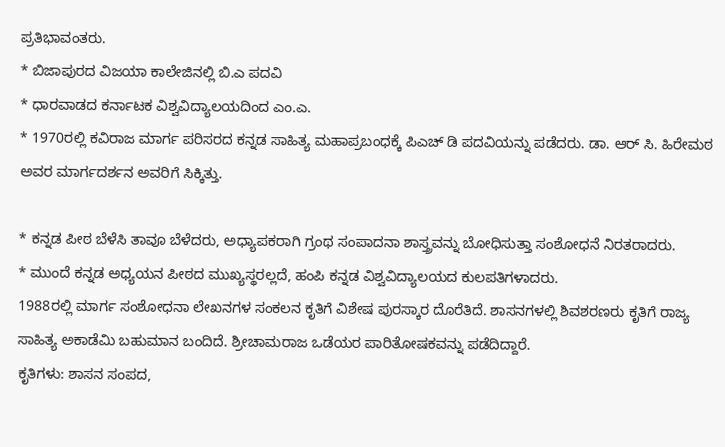ಪ್ರತಿಭಾವಂತರು.
* ಬಿಜಾಪುರದ ವಿಜಯಾ ಕಾಲೇಜಿನಲ್ಲಿ ಬಿ.ಎ ಪದವಿ
* ಧಾರವಾಡದ ಕರ್ನಾಟಕ ವಿಶ್ವವಿದ್ಯಾಲಯದಿಂದ ಎಂ.ಎ.
* 1970ರಲ್ಲಿ ಕವಿರಾಜ ಮಾರ್ಗ ಪರಿಸರದ ಕನ್ನಡ ಸಾಹಿತ್ಯ ಮಹಾಪ್ರಬಂಧಕ್ಕೆ ಪಿಎಚ್ ಡಿ ಪದವಿಯನ್ನು ಪಡೆದರು. ಡಾ. ಆರ್ ಸಿ. ಹಿರೇಮಠ ಅವರ ಮಾರ್ಗದರ್ಶನ ಅವರಿಗೆ ಸಿಕ್ಕಿತ್ತು.

* ಕನ್ನಡ ಪೀಠ ಬೆಳೆಸಿ ತಾವೂ ಬೆಳೆದರು, ಅಧ್ಯಾಪಕರಾಗಿ ಗ್ರಂಥ ಸಂಪಾದನಾ ಶಾಸ್ತ್ರವನ್ನು ಬೋಧಿಸುತ್ತಾ ಸಂಶೋಧನೆ ನಿರತರಾದರು.
* ಮುಂದೆ ಕನ್ನಡ ಅಧ್ಯಯನ ಪೀಠದ ಮುಖ್ಯಸ್ಥರಲ್ಲದೆ, ಹಂಪಿ ಕನ್ನಡ ವಿಶ್ವವಿದ್ಯಾಲಯದ ಕುಲಪತಿಗಳಾದರು.
1988ರಲ್ಲಿ ಮಾರ್ಗ ಸಂಶೋಧನಾ ಲೇಖನಗಳ ಸಂಕಲನ ಕೃತಿಗೆ ವಿಶೇಷ ಪುರಸ್ಕಾರ ದೊರೆತಿದೆ. ಶಾಸನಗಳಲ್ಲಿ ಶಿವಶರಣರು ಕೃತಿಗೆ ರಾಜ್ಯ ಸಾಹಿತ್ಯ ಅಕಾಡೆಮಿ ಬಹುಮಾನ ಬಂದಿದೆ. ಶ್ರೀಚಾಮರಾಜ ಒಡೆಯರ ಪಾರಿತೋಷಕವನ್ನು ಪಡೆದಿದ್ದಾರೆ.
ಕೃತಿಗಳು: ಶಾಸನ ಸಂಪದ,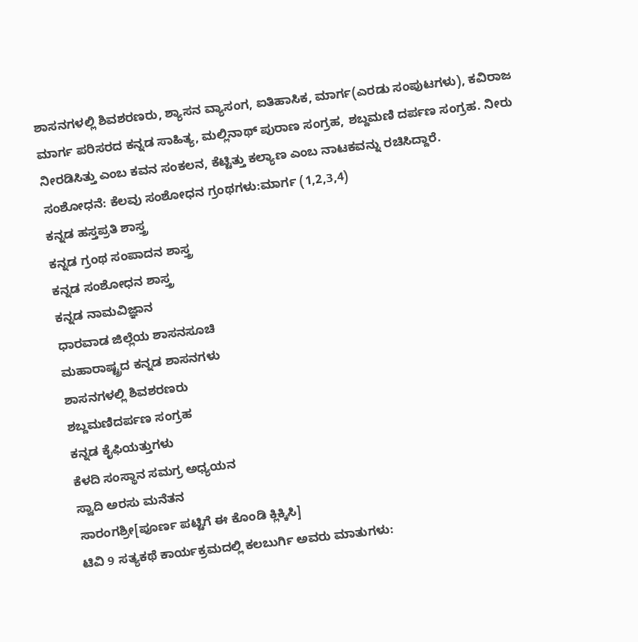ಶಾಸನಗಳಲ್ಲಿ ಶಿವಶರಣರು, ಶ್ಯಾಸನ ವ್ಯಾಸಂಗ, ಐತಿಹಾಸಿಕ, ಮಾರ್ಗ(ಎರಡು ಸಂಪುಟಗಳು), ಕವಿರಾಜ ಮಾರ್ಗ ಪರಿಸರದ ಕನ್ನಡ ಸಾಹಿತ್ಯ, ಮಲ್ಲಿನಾಥ್ ಪುರಾಣ ಸಂಗ್ರಹ, ಶಬ್ದಮಣಿ ದರ್ಪಣ ಸಂಗ್ರಹ. ನೀರು ನೀರಡಿಸಿತ್ತು ಎಂಬ ಕವನ ಸಂಕಲನ, ಕೆಟ್ಟಿತ್ತು ಕಲ್ಯಾಣ ಎಂಬ ನಾಟಕವನ್ನು ರಚಿಸಿದ್ದಾರೆ.
ಸಂಶೋಧನೆ: ಕೆಲವು ಸಂಶೋಧನ ಗ್ರಂಥಗಳು:ಮಾರ್ಗ (1,2,3,4)
ಕನ್ನಡ ಹಸ್ತಪ್ರತಿ ಶಾಸ್ತ್ರ
ಕನ್ನಡ ಗ್ರಂಥ ಸಂಪಾದನ ಶಾಸ್ತ್ರ
ಕನ್ನಡ ಸಂಶೋಧನ ಶಾಸ್ತ್ರ
ಕನ್ನಡ ನಾಮವಿಜ್ಞಾನ
ಧಾರವಾಡ ಜಿಲ್ಲೆಯ ಶಾಸನಸೂಚಿ
ಮಹಾರಾಷ್ಟ್ರದ ಕನ್ನಡ ಶಾಸನಗಳು
ಶಾಸನಗಳಲ್ಲಿ ಶಿವಶರಣರು
ಶಬ್ದಮಣಿದರ್ಪಣ ಸಂಗ್ರಹ
ಕನ್ನಡ ಕೈಫಿಯತ್ತುಗಳು
ಕೆಳದಿ ಸಂಸ್ಥಾನ ಸಮಗ್ರ ಅಧ್ಯಯನ
ಸ್ವಾದಿ ಅರಸು ಮನೆತನ
ಸಾರಂಗಶ್ರೀ[ಪೂರ್ಣ ಪಟ್ಟಿಗೆ ಈ ಕೊಂಡಿ ಕ್ಲಿಕ್ಕಿಸಿ]
ಟಿವಿ 9 ಸತ್ಯಕಥೆ ಕಾರ್ಯಕ್ರಮದಲ್ಲಿ ಕಲಬುರ್ಗಿ ಅವರು ಮಾತುಗಳು: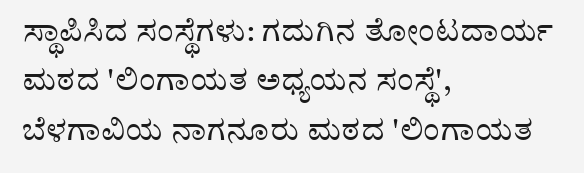ಸ್ಥಾಪಿಸಿದ ಸಂಸ್ಥೆಗಳು: ಗದುಗಿನ ತೋಂಟದಾರ್ಯ ಮಠದ 'ಲಿಂಗಾಯತ ಅಧ್ಯಯನ ಸಂಸ್ಥೆ', ಬೆಳಗಾವಿಯ ನಾಗನೂರು ಮಠದ 'ಲಿಂಗಾಯತ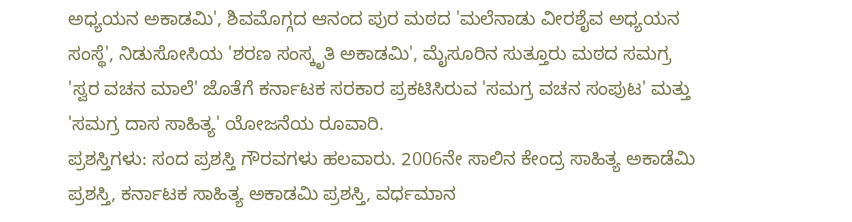ಅಧ್ಯಯನ ಅಕಾಡಮಿ', ಶಿವಮೊಗ್ಗದ ಆನಂದ ಪುರ ಮಠದ 'ಮಲೆನಾಡು ವೀರಶೈವ ಅಧ್ಯಯನ ಸಂಸ್ಥೆ', ನಿಡುಸೋಸಿಯ 'ಶರಣ ಸಂಸ್ಕೃತಿ ಅಕಾಡಮಿ', ಮೈಸೂರಿನ ಸುತ್ತೂರು ಮಠದ ಸಮಗ್ರ 'ಸ್ವರ ವಚನ ಮಾಲೆ' ಜೊತೆಗೆ ಕರ್ನಾಟಕ ಸರಕಾರ ಪ್ರಕಟಿಸಿರುವ 'ಸಮಗ್ರ ವಚನ ಸಂಪುಟ' ಮತ್ತು 'ಸಮಗ್ರ ದಾಸ ಸಾಹಿತ್ಯ' ಯೋಜನೆಯ ರೂವಾರಿ.
ಪ್ರಶಸ್ತಿಗಳು: ಸಂದ ಪ್ರಶಸ್ತಿ ಗೌರವಗಳು ಹಲವಾರು. 2006ನೇ ಸಾಲಿನ ಕೇಂದ್ರ ಸಾಹಿತ್ಯ ಅಕಾಡೆಮಿ ಪ್ರಶಸ್ತಿ, ಕರ್ನಾಟಕ ಸಾಹಿತ್ಯ ಅಕಾಡಮಿ ಪ್ರಶಸ್ತಿ, ವರ್ಧಮಾನ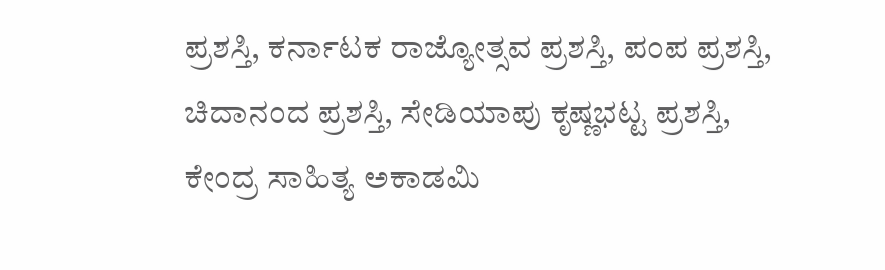ಪ್ರಶಸ್ತಿ, ಕರ್ನಾಟಕ ರಾಜ್ಯೋತ್ಸವ ಪ್ರಶಸ್ತಿ, ಪಂಪ ಪ್ರಶಸ್ತಿ, ಚಿದಾನಂದ ಪ್ರಶಸ್ತಿ, ಸೇಡಿಯಾಪು ಕೃಷ್ಣಭಟ್ಟ ಪ್ರಶಸ್ತಿ, ಕೇಂದ್ರ ಸಾಹಿತ್ಯ ಅಕಾಡಮಿ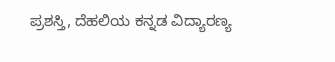ಪ್ರಶಸ್ತಿ, ದೆಹಲಿಯ ಕನ್ನಡ ವಿದ್ಯಾರಣ್ಯ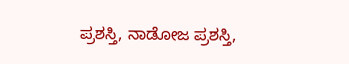ಪ್ರಶಸ್ತಿ, ನಾಡೋಜ ಪ್ರಶಸ್ತಿ,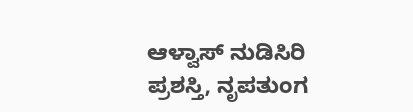ಆಳ್ವಾಸ್ ನುಡಿಸಿರಿ ಪ್ರಶಸ್ತಿ, ನೃಪತುಂಗ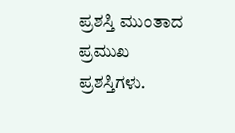ಪ್ರಶಸ್ತಿ ಮುಂತಾದ ಪ್ರಮುಖ ಪ್ರಶಸ್ತಿಗಳು.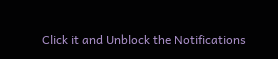Click it and Unblock the Notifications